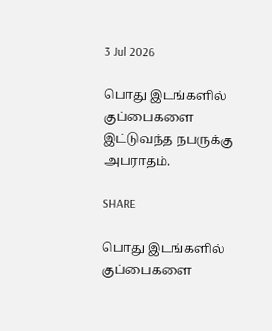3 Jul 2026

பொது இடங்களில் குப்பைகளை இட்டுவந்த நபருக்கு அபராதம்.

SHARE

பொது இடங்களில் குப்பைகளை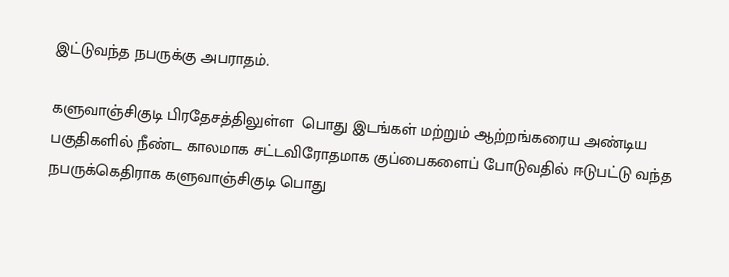இட்டுவந்த நபருக்கு அபராதம்.

களுவாஞ்சிகுடி பிரதேசத்திலுள்ள  பொது இடங்கள் மற்றும் ஆற்றங்கரைய அண்டிய பகுதிகளில் நீண்ட காலமாக சட்டவிரோதமாக குப்பைகளைப் போடுவதில் ஈடுபட்டு வந்த நபருக்கெதிராக களுவாஞ்சிகுடி பொது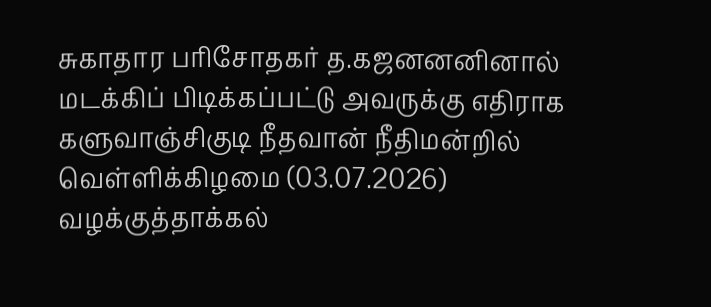சுகாதார பரிசோதகர் த.கஜனனனினால் மடக்கிப் பிடிக்கப்பட்டு அவருக்கு எதிராக களுவாஞ்சிகுடி நீதவான் நீதிமன்றில் வெள்ளிக்கிழமை (03.07.2026) வழக்குத்தாக்கல்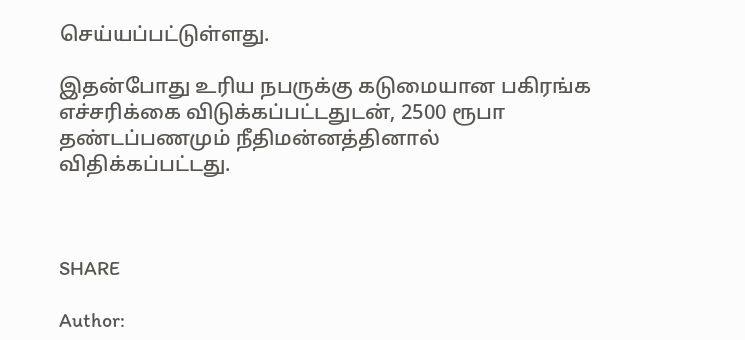செய்யப்பட்டுள்ளது.

இதன்போது உரிய நபருக்கு கடுமையான பகிரங்க எச்சரிக்கை விடுக்கப்பட்டதுடன், 2500 ரூபா தண்டப்பணமும் நீதிமன்னத்தினால் விதிக்கப்பட்டது.



SHARE

Author: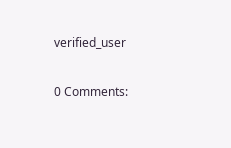verified_user

0 Comments: